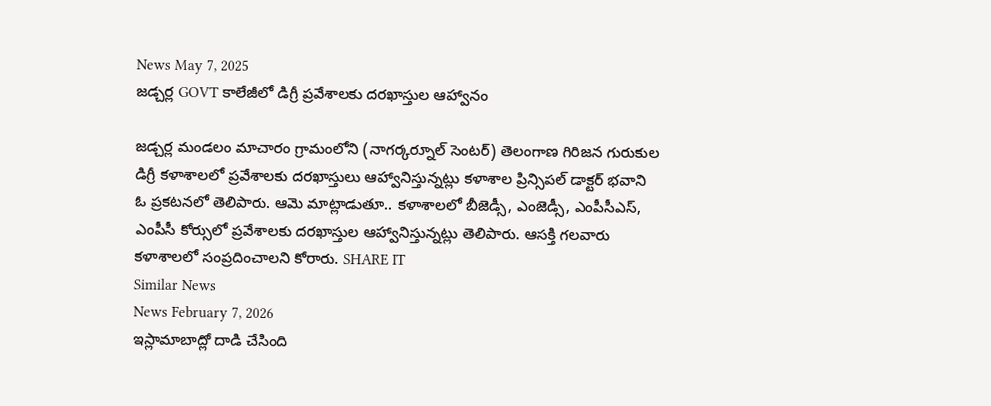News May 7, 2025
జడ్చర్ల GOVT కాలేజీలో డిగ్రీ ప్రవేశాలకు దరఖాస్తుల ఆహ్వానం

జడ్చర్ల మండలం మాచారం గ్రామంలోని (నాగర్కర్నూల్ సెంటర్) తెలంగాణ గిరిజన గురుకుల డిగ్రీ కళాశాలలో ప్రవేశాలకు దరఖాస్తులు ఆహ్వానిస్తున్నట్లు కళాశాల ప్రిన్సిపల్ డాక్టర్ భవాని ఓ ప్రకటనలో తెలిపారు. ఆమె మాట్లాడుతూ.. కళాశాలలో బీజెడ్సీ, ఎంజెడ్సీ, ఎంపీసీఎస్, ఎంపీసీ కోర్సులో ప్రవేశాలకు దరఖాస్తుల ఆహ్వానిస్తున్నట్లు తెలిపారు. ఆసక్తి గలవారు కళాశాలలో సంప్రదించాలని కోరారు. SHARE IT
Similar News
News February 7, 2026
ఇస్లామాబాద్లో దాడి చేసింది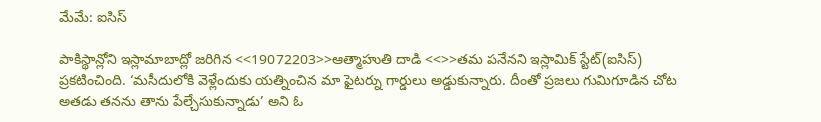మేమే: ఐసిస్

పాకిస్థాన్లోని ఇస్లామాబాద్లో జరిగిన <<19072203>>ఆత్మాహుతి దాడి <<>>తమ పనేనని ఇస్లామిక్ స్టేట్(ఐసిస్) ప్రకటించింది. ‘మసీదులోకి వెళ్లేందుకు యత్నించిన మా ఫైటర్ను గార్డులు అడ్డుకున్నారు. దీంతో ప్రజలు గుమిగూడిన చోట అతడు తనను తాను పేల్చేసుకున్నాడు’ అని ఓ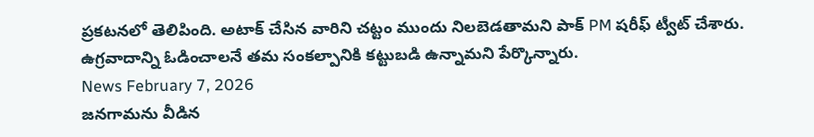ప్రకటనలో తెలిపింది. అటాక్ చేసిన వారిని చట్టం ముందు నిలబెడతామని పాక్ PM షరీఫ్ ట్వీట్ చేశారు. ఉగ్రవాదాన్ని ఓడించాలనే తమ సంకల్పానికి కట్టుబడి ఉన్నామని పేర్కొన్నారు.
News February 7, 2026
జనగామను వీడిన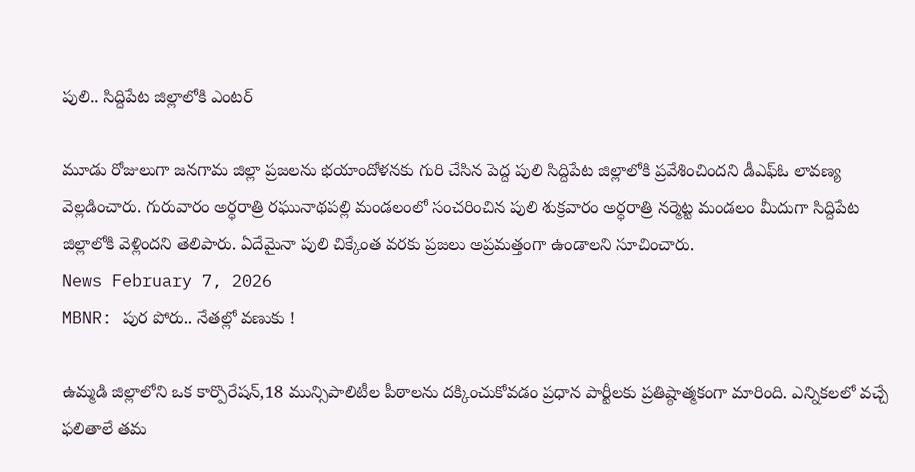పులి.. సిద్దిపేట జిల్లాలోకి ఎంటర్

మూడు రోజులుగా జనగామ జిల్లా ప్రజలను భయాందోళనకు గురి చేసిన పెద్ద పులి సిద్దిపేట జిల్లాలోకి ప్రవేశించిందని డీఎఫ్ఓ లావణ్య వెల్లడించారు. గురువారం అర్ధరాత్రి రఘునాథపల్లి మండలంలో సంచరించిన పులి శుక్రవారం అర్ధరాత్రి నర్మెట్ట మండలం మీదుగా సిద్దిపేట జిల్లాలోకి వెళ్లిందని తెలిపారు. ఏదేమైనా పులి చిక్కేంత వరకు ప్రజలు అప్రమత్తంగా ఉండాలని సూచించారు.
News February 7, 2026
MBNR: పుర పోరు.. నేతల్లో వణుకు !

ఉమ్మడి జిల్లాలోని ఒక కార్పొరేషన్,18 మున్సిపాలిటీల పీఠాలను దక్కించుకోవడం ప్రధాన పార్టీలకు ప్రతిష్ఠాత్మకంగా మారింది. ఎన్నికలలో వచ్చే ఫలితాలే తమ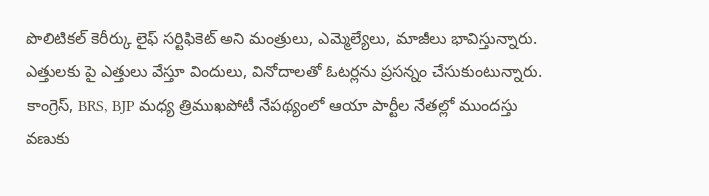పొలిటికల్ కెరీర్కు లైఫ్ సర్టిఫికెట్ అని మంత్రులు, ఎమ్మెల్యేలు, మాజీలు భావిస్తున్నారు. ఎత్తులకు పై ఎత్తులు వేస్తూ విందులు, వినోదాలతో ఓటర్లను ప్రసన్నం చేసుకుంటున్నారు. కాంగ్రెస్, BRS, BJP మధ్య త్రిముఖపోటీ నేపథ్యంలో ఆయా పార్టీల నేతల్లో ముందస్తు వణుకు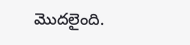మొదలైంది.